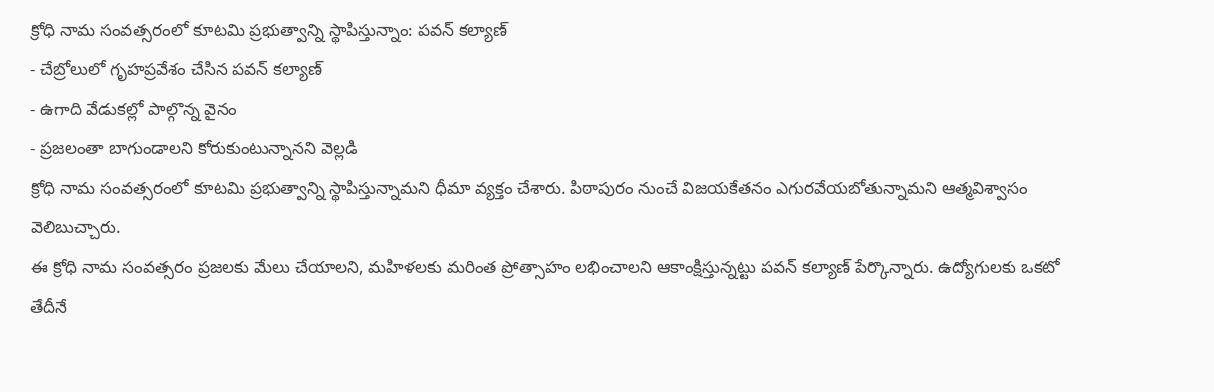క్రోధి నామ సంవత్సరంలో కూటమి ప్రభుత్వాన్ని స్థాపిస్తున్నాం: పవన్ కల్యాణ్
- చేబ్రోలులో గృహప్రవేశం చేసిన పవన్ కల్యాణ్
- ఉగాది వేడుకల్లో పాల్గొన్న వైనం
- ప్రజలంతా బాగుండాలని కోరుకుంటున్నానని వెల్లడి
క్రోధి నామ సంవత్సరంలో కూటమి ప్రభుత్వాన్ని స్థాపిస్తున్నామని ధీమా వ్యక్తం చేశారు. పిఠాపురం నుంచే విజయకేతనం ఎగురవేయబోతున్నామని ఆత్మవిశ్వాసం వెలిబుచ్చారు.
ఈ క్రోధి నామ సంవత్సరం ప్రజలకు మేలు చేయాలని, మహిళలకు మరింత ప్రోత్సాహం లభించాలని ఆకాంక్షిస్తున్నట్టు పవన్ కల్యాణ్ పేర్కొన్నారు. ఉద్యోగులకు ఒకటో తేదీనే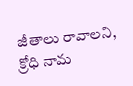జీతాలు రావాలని, క్రోధి నామ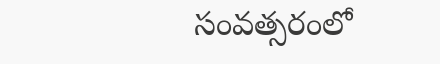సంవత్సరంలో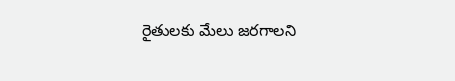రైతులకు మేలు జరగాలని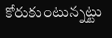కోరుకుంటున్నట్టు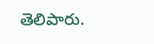తెలిపారు.